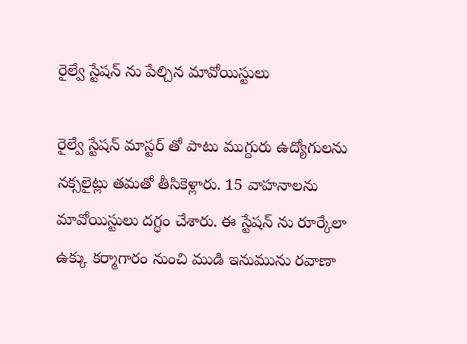రైల్వే స్టేషన్ ను పేల్చిన మావోయిస్టులు

రైల్వే స్టేషన్ మాస్టర్ తో పాటు ముగ్దురు ఉద్యోగులను నక్సలైట్లు తమతో తీసికెళ్లారు. 15 వాహనాలను మావోయిస్టులు దగ్ధం చేశారు. ఈ స్టేషన్ ను రూర్కేలా ఉక్కు కర్మాగారం నుంచి ముడి ఇనుమును రవాణా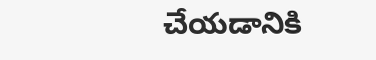చేయడానికి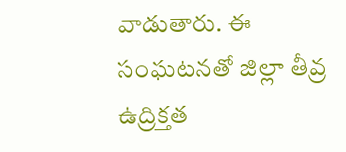వాడుతారు. ఈ సంఘటనతో జిల్లా తీవ్ర ఉద్రిక్తత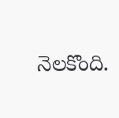నెలకొంది.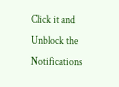Click it and Unblock the Notifications